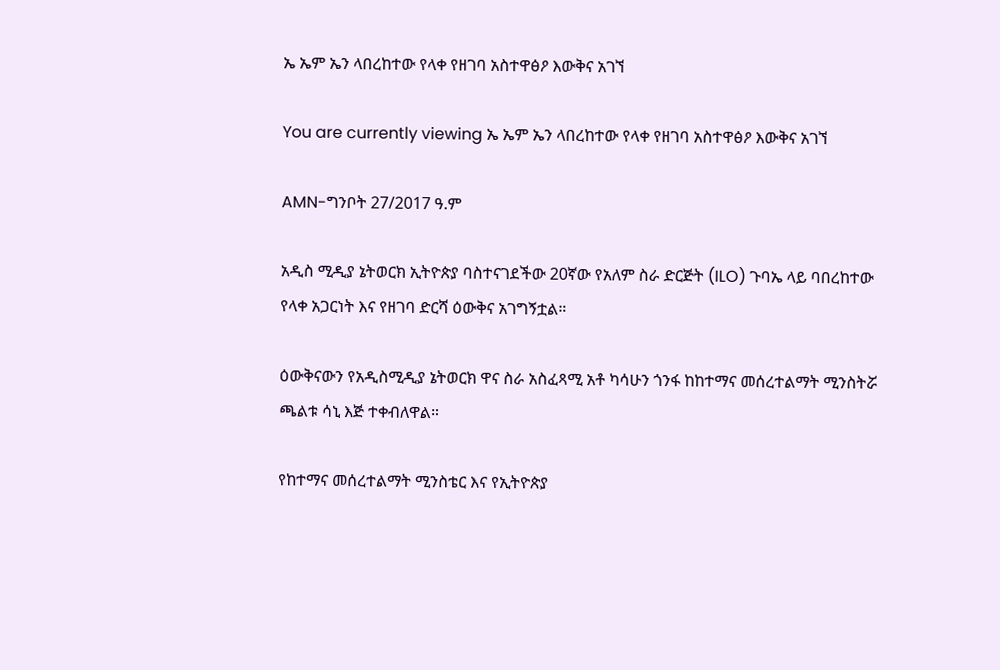ኤ ኤም ኤን ላበረከተው የላቀ የዘገባ አስተዋፅዖ እውቅና አገኘ

You are currently viewing ኤ ኤም ኤን ላበረከተው የላቀ የዘገባ አስተዋፅዖ እውቅና አገኘ

AMN-ግንቦት 27/2017 ዓ.ም

አዲስ ሚዲያ ኔትወርክ ኢትዮጵያ ባስተናገደችው 20ኛው የአለም ስራ ድርጅት (ILO) ጉባኤ ላይ ባበረከተው የላቀ አጋርነት እና የዘገባ ድርሻ ዕውቅና አገግኝቷል።

ዕውቅናውን የአዲስሚዲያ ኔትወርክ ዋና ስራ አስፈጻሚ አቶ ካሳሁን ጎንፋ ከከተማና መሰረተልማት ሚንስትሯ ጫልቱ ሳኒ እጅ ተቀብለዋል።

የከተማና መሰረተልማት ሚንስቴር እና የኢትዮጵያ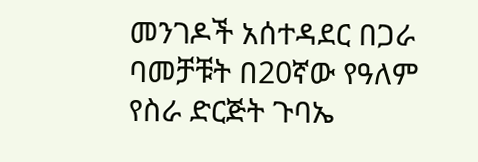መንገዶች አሰተዳደር በጋራ ባመቻቹት በ20ኛው የዓለም የስራ ድርጅት ጉባኤ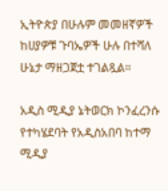ኢትዮጵያ በሁሉም መመዘኛዎች ከሀያዎቹ ጉባኤዎች ሁሉ በተሻለ ሁኔታ ማዘጋጀቷ ተገልጿል።

አዲስ ሚዲያ ኔትወርክ ኮንፈረንሱ የተካሄደባት የአዲስአበባ ከተማ ሚዲያ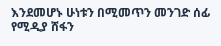እንደመሆኑ ሁነቱን በሚመጥን መንገድ ሰፊ የሚዲያ ሸፋን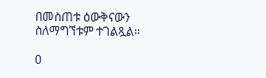በመስጠቱ ዕውቅናውን ስለማግኘቱም ተገልጿል።

0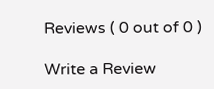Reviews ( 0 out of 0 )

Write a Review